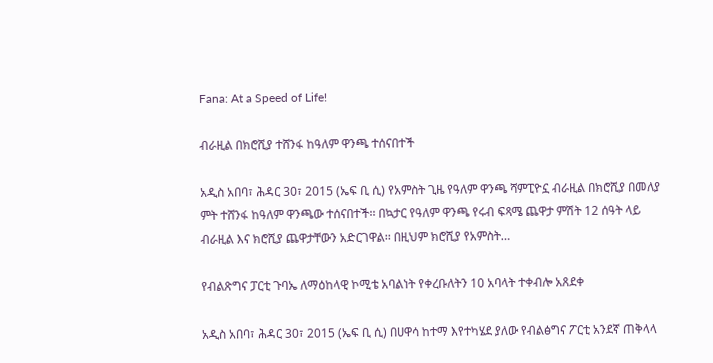Fana: At a Speed of Life!

ብራዚል በክሮሺያ ተሸንፋ ከዓለም ዋንጫ ተሰናበተች

አዲስ አበባ፣ ሕዳር 30፣ 2015 (ኤፍ ቢ ሲ) የአምስት ጊዜ የዓለም ዋንጫ ሻምፒዮኗ ብራዚል በክሮሺያ በመለያ ምት ተሸንፋ ከዓለም ዋንጫው ተሰናበተች፡፡ በኳታር የዓለም ዋንጫ የሩብ ፍጻሜ ጨዋታ ምሽት 12 ሰዓት ላይ ብራዚል እና ክሮሺያ ጨዋታቸውን አድርገዋል፡፡ በዚህም ክሮሺያ የአምስት…

የብልጽግና ፓርቲ ጉባኤ ለማዕከላዊ ኮሚቴ አባልነት የቀረቡለትን 10 አባላት ተቀብሎ አጸደቀ

አዲስ አበባ፣ ሕዳር 30፣ 2015 (ኤፍ ቢ ሲ) በሀዋሳ ከተማ እየተካሄደ ያለው የብልፅግና ፖርቲ አንደኛ ጠቅላላ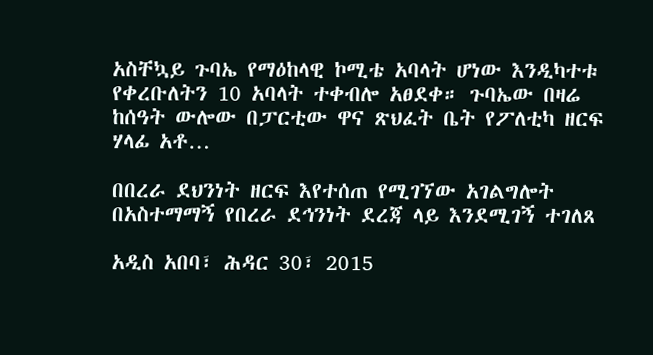አስቸኳይ ጉባኤ የማዕከላዊ ኮሚቴ አባላት ሆነው እንዲካተቱ የቀረቡለትን 10 አባላት ተቀብሎ አፀደቀ። ጉባኤው በዛሬ ከሰዓት ውሎው በፓርቲው ዋና ጽህፈት ቤት የፖለቲካ ዘርፍ ሃላፊ አቶ…

በበረራ ደህንነት ዘርፍ እየተሰጠ የሚገኘው አገልግሎት በአስተማማኝ የበረራ ደኅንነት ደረጃ ላይ እንደሚገኝ ተገለጸ

አዲስ አበባ፣ ሕዳር 30፣ 2015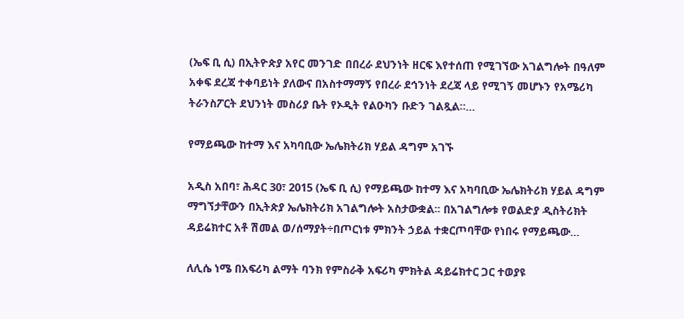(ኤፍ ቢ ሲ) በኢትዮጵያ አየር መንገድ በበረራ ደህንነት ዘርፍ እየተሰጠ የሚገኘው አገልግሎት በዓለም አቀፍ ደረጃ ተቀባይነት ያለውና በአስተማማኝ የበረራ ደኅንነት ደረጃ ላይ የሚገኝ መሆኑን የአሜሪካ ትራንስፖርት ደህንነት መስሪያ ቤት የኦዲት የልዑካን ቡድን ገልጿል።…

የማይጫው ከተማ እና አካባቢው ኤሌክትሪክ ሃይል ዳግም አገኙ

አዲስ አበባ፣ ሕዳር 30፣ 2015 (ኤፍ ቢ ሲ) የማይጫው ከተማ እና አካባቢው ኤሌክትሪክ ሃይል ዳግም ማግኘታቸውን በኢትጵያ ኤሌክትሪክ አገልግሎት አስታውቋል፡፡ በአገልግሎቱ የወልድያ ዲስትሪክት ዳይሬክተር አቶ ሽመል ወ/ሰማያት÷በጦርነቱ ምክንት ኃይል ተቋርጦባቸው የነበሩ የማይጫው…

ለሊሴ ነሜ በአፍሪካ ልማት ባንክ የምስራቅ አፍሪካ ምክትል ዳይሬክተር ጋር ተወያዩ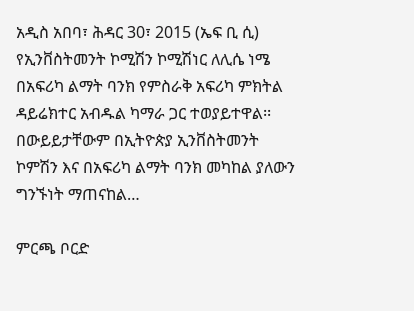አዲስ አበባ፣ ሕዳር 30፣ 2015 (ኤፍ ቢ ሲ) የኢንቨስትመንት ኮሚሽን ኮሚሽነር ለሊሴ ነሜ በአፍሪካ ልማት ባንክ የምስራቅ አፍሪካ ምክትል ዳይሬክተር አብዱል ካማራ ጋር ተወያይተዋል፡፡ በውይይታቸውም በኢትዮጵያ ኢንቨስትመንት ኮምሽን እና በአፍሪካ ልማት ባንክ መካከል ያለውን ግንኙነት ማጠናከል…

ምርጫ ቦርድ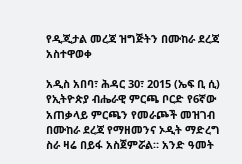የዲጂታል መረጃ ዝግጅትን በሙከራ ደረጃ አስተዋወቀ

አዲስ አበባ፣ ሕዳር 30፣ 2015 (ኤፍ ቢ ሲ) የኢትዮጵያ ብሔራዊ ምርጫ ቦርድ የ6ኛው አጠቃላይ ምርጫን የመራጮች መዝገብ በሙከራ ደረጃ የማዘመንና ኦዲት ማድረግ ስራ ዛሬ በይፋ አስጀምሯል። አንድ ዓመት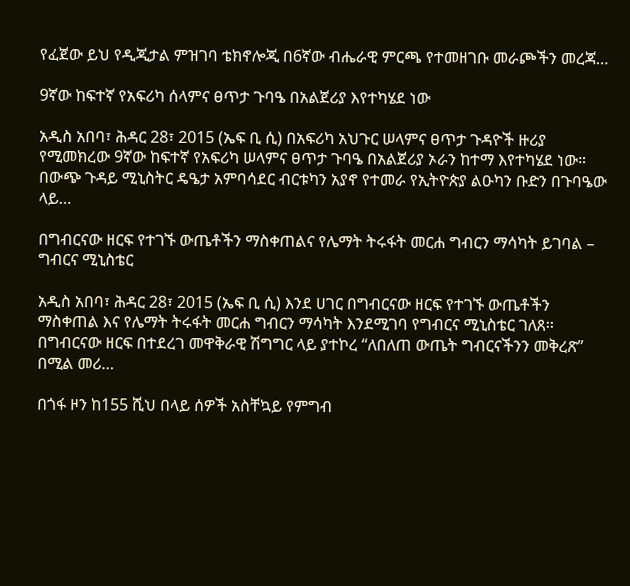የፈጀው ይህ የዲጂታል ምዝገባ ቴክኖሎጂ በ6ኛው ብሔራዊ ምርጫ የተመዘገቡ መራጮችን መረጃ…

9ኛው ከፍተኛ የአፍሪካ ሰላምና ፀጥታ ጉባዔ በአልጀሪያ እየተካሄደ ነው

አዲስ አበባ፣ ሕዳር 28፣ 2015 (ኤፍ ቢ ሲ) በአፍሪካ አህጉር ሠላምና ፀጥታ ጉዳዮች ዙሪያ የሚመክረው 9ኛው ከፍተኛ የአፍሪካ ሠላምና ፀጥታ ጉባዔ በአልጀሪያ ኦራን ከተማ እየተካሄደ ነው። በውጭ ጉዳይ ሚኒስትር ዴዔታ አምባሳደር ብርቱካን አያኖ የተመራ የኢትዮጵያ ልዑካን ቡድን በጉባዔው ላይ…

በግብርናው ዘርፍ የተገኙ ውጤቶችን ማስቀጠልና የሌማት ትሩፋት መርሐ ግብርን ማሳካት ይገባል – ግብርና ሚኒስቴር

አዲስ አበባ፣ ሕዳር 28፣ 2015 (ኤፍ ቢ ሲ) እንደ ሀገር በግብርናው ዘርፍ የተገኙ ውጤቶችን ማስቀጠል እና የሌማት ትሩፋት መርሐ ግብርን ማሳካት እንደሚገባ የግብርና ሚኒስቴር ገለጸ፡፡ በግብርናው ዘርፍ በተደረገ መዋቅራዊ ሽግግር ላይ ያተኮረ “ለበለጠ ውጤት ግብርናችንን መቅረጽ” በሚል መሪ…

በጎፋ ዞን ከ155 ሺህ በላይ ሰዎች አስቸኳይ የምግብ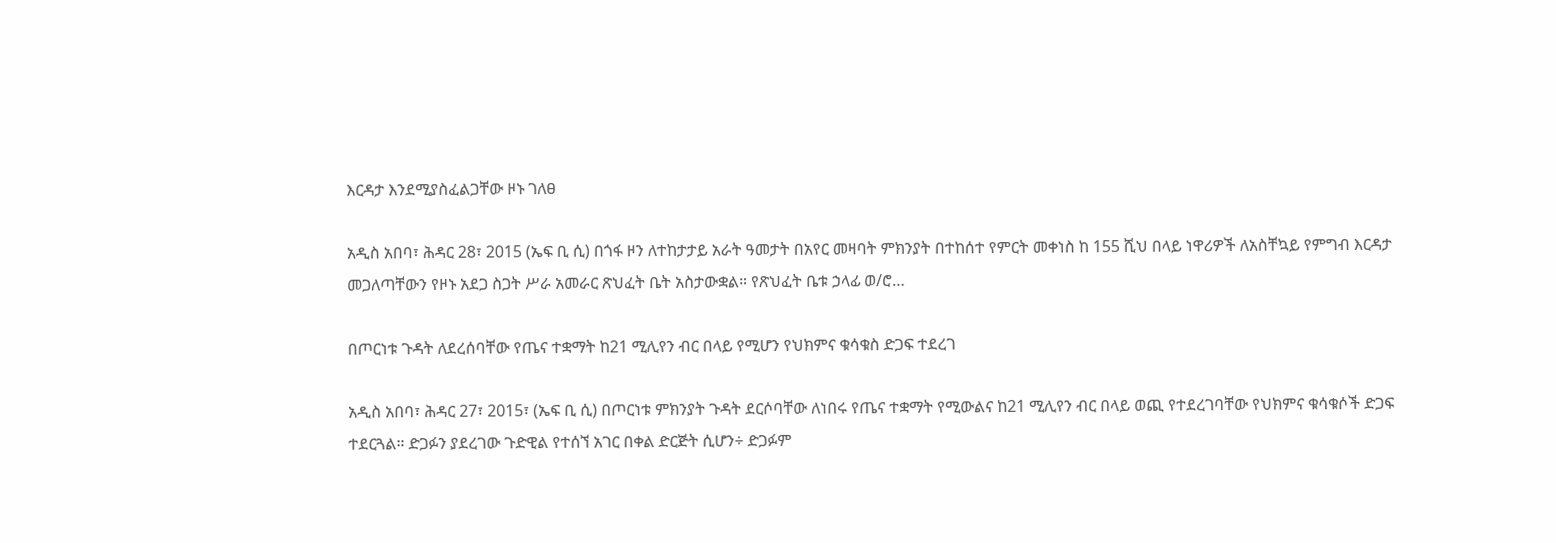እርዳታ እንደሚያስፈልጋቸው ዞኑ ገለፀ

አዲስ አበባ፣ ሕዳር 28፣ 2015 (ኤፍ ቢ ሲ) በጎፋ ዞን ለተከታታይ አራት ዓመታት በአየር መዛባት ምክንያት በተከሰተ የምርት መቀነስ ከ 155 ሺህ በላይ ነዋሪዎች ለአስቸኳይ የምግብ እርዳታ መጋለጣቸውን የዞኑ አደጋ ስጋት ሥራ አመራር ጽህፈት ቤት አስታውቋል። የጽህፈት ቤቱ ኃላፊ ወ/ሮ…

በጦርነቱ ጉዳት ለደረሰባቸው የጤና ተቋማት ከ21 ሚሊየን ብር በላይ የሚሆን የህክምና ቁሳቁስ ድጋፍ ተደረገ

አዲስ አበባ፣ ሕዳር 27፣ 2015፣ (ኤፍ ቢ ሲ) በጦርነቱ ምክንያት ጉዳት ደርሶባቸው ለነበሩ የጤና ተቋማት የሚውልና ከ21 ሚሊየን ብር በላይ ወጪ የተደረገባቸው የህክምና ቁሳቁሶች ድጋፍ ተደርጓል። ድጋፉን ያደረገው ጉድዊል የተሰኘ አገር በቀል ድርጅት ሲሆን÷ ድጋፉም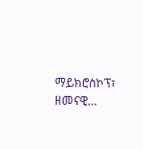ማይክሮስኮፕ፣ ዘመናዊ…